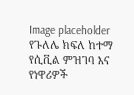Image placeholder
የጉለሌ ክፍለ ከተማ የሲቪል ምዝገባ እና የነዋሪዎች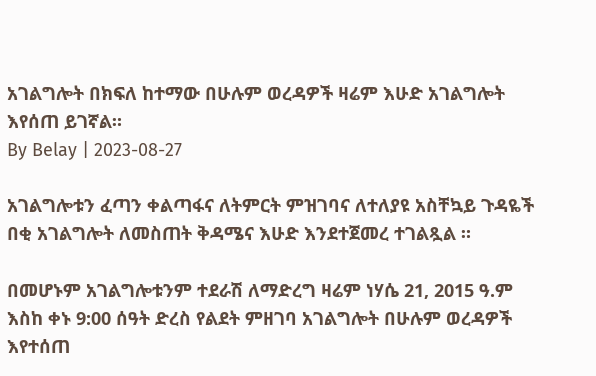አገልግሎት በክፍለ ከተማው በሁሉም ወረዳዎች ዛሬም እሁድ አገልግሎት እየሰጠ ይገኛል።
By Belay | 2023-08-27

አገልግሎቱን ፈጣን ቀልጣፋና ለትምርት ምዝገባና ለተለያዩ አስቸኳይ ጉዳዬች በቂ አገልግሎት ለመስጠት ቅዳሜና እሁድ እንደተጀመረ ተገልጿል ።

በመሆኑም አገልግሎቱንም ተደራሽ ለማድረግ ዛሬም ነሃሴ 21, 2015 ዓ.ም እስከ ቀኑ 9:00 ሰዓት ድረስ የልደት ምዘገባ አገልግሎት በሁሉም ወረዳዎች እየተሰጠ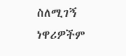ስለሚገኝ ነዋሪዎችም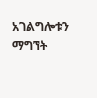አገልግሎቱን ማግኘት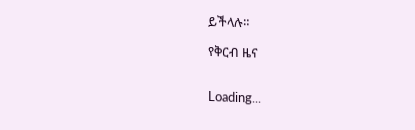ይችላሉ።

የቅርብ ዜና


Loading...